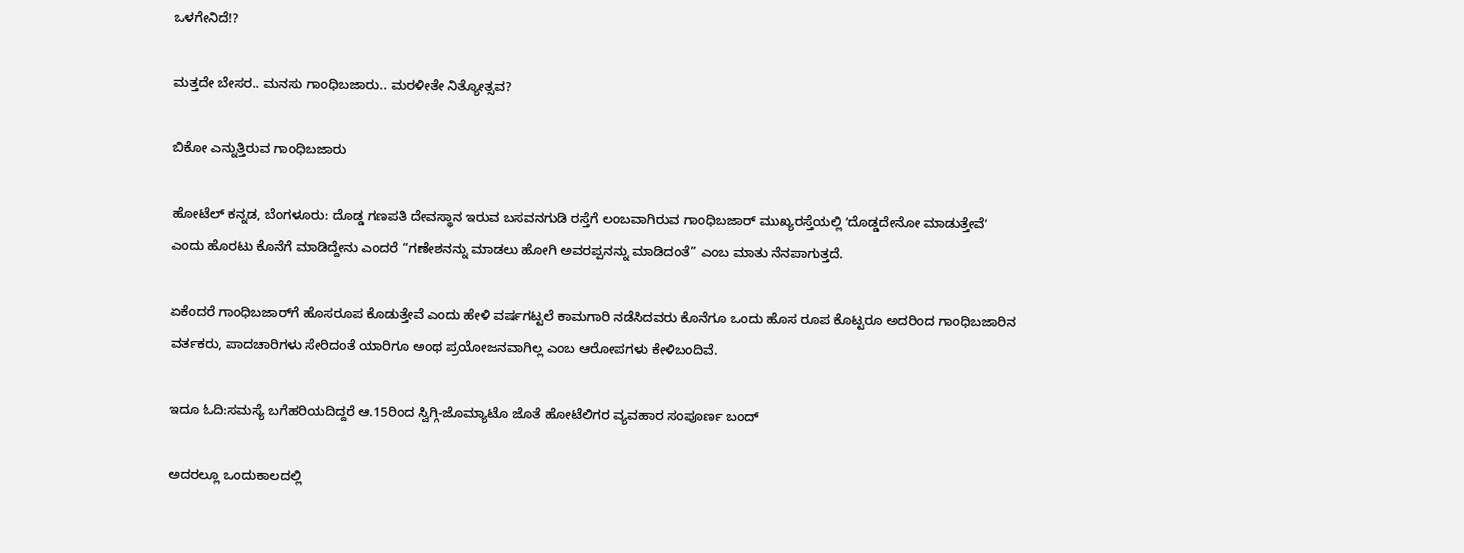ಒಳಗೇನಿದೆ!?

ಮತ್ತದೇ ಬೇಸರ.. ಮನಸು ಗಾಂಧಿಬಜಾರು.. ಮರಳೀತೇ ನಿತ್ಯೋತ್ಸವ?

ಬಿಕೋ ಎನ್ನುತ್ತಿರುವ ಗಾಂಧಿಬಜಾರು

ಹೋಟೆಲ್‌ ಕನ್ನಡ, ಬೆಂಗಳೂರು: ದೊಡ್ಡ ಗಣಪತಿ ದೇವಸ್ಥಾನ ಇರುವ ಬಸವನಗುಡಿ ರಸ್ತೆಗೆ ಲಂಬವಾಗಿರುವ ಗಾಂಧಿಬಜಾರ್‌ ಮುಖ್ಯರಸ್ತೆಯಲ್ಲಿ ʼದೊಡ್ಡದೇನೋ ಮಾಡುತ್ತೇವೆʼ ಎಂದು ಹೊರಟು ಕೊನೆಗೆ ಮಾಡಿದ್ದೇನು ಎಂದರೆ “ಗಣೇಶನನ್ನು ಮಾಡಲು ಹೋಗಿ ಅವರಪ್ಪನನ್ನು ಮಾಡಿದಂತೆ” ಎಂಬ ಮಾತು ನೆನಪಾಗುತ್ತದೆ.

ಏಕೆಂದರೆ ಗಾಂಧಿಬಜಾರ್‌ಗೆ ಹೊಸರೂಪ ಕೊಡುತ್ತೇವೆ ಎಂದು ಹೇಳಿ ವರ್ಷಗಟ್ಟಲೆ ಕಾಮಗಾರಿ ನಡೆಸಿದವರು ಕೊನೆಗೂ ಒಂದು ಹೊಸ ರೂಪ ಕೊಟ್ಟರೂ ಅದರಿಂದ ಗಾಂಧಿಬಜಾರಿನ ವರ್ತಕರು, ಪಾದಚಾರಿಗಳು ಸೇರಿದಂತೆ ಯಾರಿಗೂ ಅಂಥ ಪ್ರಯೋಜನವಾಗಿಲ್ಲ ಎಂಬ ಆರೋಪಗಳು ಕೇಳಿಬಂದಿವೆ.

ಇದೂ ಓದಿ:ಸಮಸ್ಯೆ ಬಗೆಹರಿಯದಿದ್ದರೆ ಆ.15ರಿಂದ ಸ್ವಿಗ್ಗಿ-ಜೊಮ್ಯಾಟೊ ಜೊತೆ ಹೋಟೆಲಿಗರ ವ್ಯವಹಾರ ಸಂಪೂರ್ಣ ಬಂದ್‌

ಅದರಲ್ಲೂ ಒಂದುಕಾಲದಲ್ಲಿ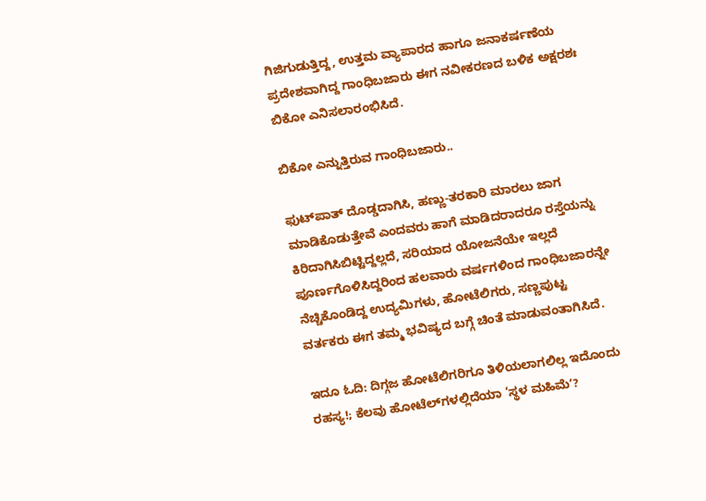ಗಿಜಿಗುಡುತ್ತಿದ್ದ, ಉತ್ತಮ ವ್ಯಾಪಾರದ ಹಾಗೂ ಜನಾಕರ್ಷಣೆಯ ಪ್ರದೇಶವಾಗಿದ್ದ ಗಾಂಧಿಬಜಾರು ಈಗ ನವೀಕರಣದ ಬಳಿಕ ಅಕ್ಷರಶಃ ಬಿಕೋ ಎನಿಸಲಾರಂಭಿಸಿದೆ.

ಬಿಕೋ ಎನ್ನುತ್ತಿರುವ ಗಾಂಧಿಬಜಾರು..

ಫುಟ್‌ಪಾತ್‌ ದೊಡ್ಡದಾಗಿಸಿ, ಹಣ್ಣು-ತರಕಾರಿ ಮಾರಲು ಜಾಗ ಮಾಡಿಕೊಡುತ್ತೇವೆ ಎಂದವರು ಹಾಗೆ ಮಾಡಿದರಾದರೂ ರಸ್ತೆಯನ್ನು ಕಿರಿದಾಗಿಸಿಬಿಟ್ಟಿದ್ದಲ್ಲದೆ, ಸರಿಯಾದ ಯೋಜನೆಯೇ ಇಲ್ಲದೆ ಪೂರ್ಣಗೊಳಿಸಿದ್ದರಿಂದ ಹಲವಾರು ವರ್ಷಗಳಿಂದ ಗಾಂಧಿಬಜಾರನ್ನೇ ನೆಚ್ಚಿಕೊಂಡಿದ್ದ ಉದ್ಯಮಿಗಳು, ಹೋಟೆಲಿಗರು, ಸಣ್ಣಪುಟ್ಟ ವರ್ತಕರು ಈಗ ತಮ್ಮ ಭವಿಷ್ಯದ ಬಗ್ಗೆ ಚಿಂತೆ ಮಾಡುವಂತಾಗಿಸಿದೆ.

ಇದೂ ಓದಿ: ದಿಗ್ಗಜ ಹೋಟೆಲಿಗರಿಗೂ ತಿಳಿಯಲಾಗಲಿಲ್ಲ ಇದೊಂದು ರಹಸ್ಯ!; ಕೆಲವು ಹೋಟೆಲ್‌ಗಳಲ್ಲಿದೆಯಾ ‘ಸ್ಥಳ ಮಹಿಮೆʼ?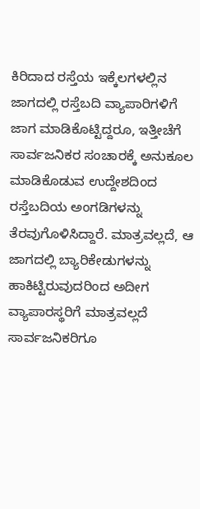ಕಿರಿದಾದ ರಸ್ತೆಯ ಇಕ್ಕೆಲಗಳಲ್ಲಿನ ಜಾಗದಲ್ಲಿ ರಸ್ತೆಬದಿ ವ್ಯಾಪಾರಿಗಳಿಗೆ ಜಾಗ ಮಾಡಿಕೊಟ್ಟಿದ್ದರೂ, ಇತ್ತೀಚೆಗೆ ಸಾರ್ವಜನಿಕರ ಸಂಚಾರಕ್ಕೆ ಅನುಕೂಲ ಮಾಡಿಕೊಡುವ ಉದ್ದೇಶದಿಂದ ರಸ್ತೆಬದಿಯ ಅಂಗಡಿಗಳನ್ನು ತೆರವುಗೊಳಿಸಿದ್ದಾರೆ. ಮಾತ್ರವಲ್ಲದೆ, ಆ ಜಾಗದಲ್ಲಿ ಬ್ಯಾರಿಕೇಡುಗಳನ್ನು ಹಾಕಿಟ್ಟಿರುವುದರಿಂದ ಅದೀಗ ವ್ಯಾಪಾರಸ್ಥರಿಗೆ ಮಾತ್ರವಲ್ಲದೆ ಸಾರ್ವಜನಿಕರಿಗೂ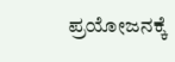ಪ್ರಯೋಜನಕ್ಕೆ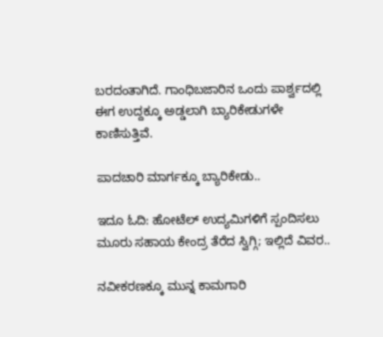ಬರದಂತಾಗಿದೆ. ಗಾಂಧಿಬಜಾರಿನ ಒಂದು ಪಾರ್ಶ್ವದಲ್ಲಿ ಈಗ ಉದ್ದಕ್ಕೂ ಅಡ್ಡಲಾಗಿ ಬ್ಯಾರಿಕೇಡುಗಳೇ ಕಾಣಿಸುತ್ತಿವೆ.

ಪಾದಚಾರಿ ಮಾರ್ಗಕ್ಕೂ ಬ್ಯಾರಿಕೇಡು..

ಇದೂ ಓದಿ: ಹೋಟೆಲ್‌ ಉದ್ಯಮಿಗಳಿಗೆ ಸ್ಪಂದಿಸಲು ಮೂರು ಸಹಾಯ ಕೇಂದ್ರ ತೆರೆದ ಸ್ವಿಗ್ಗಿ; ಇಲ್ಲಿದೆ ವಿವರ..

ನವೀಕರಣಕ್ಕೂ ಮುನ್ನ ಕಾಮಗಾರಿ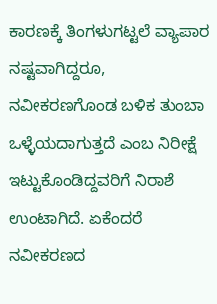ಕಾರಣಕ್ಕೆ ತಿಂಗಳುಗಟ್ಟಲೆ ವ್ಯಾಪಾರ ನಷ್ಟವಾಗಿದ್ದರೂ, ನವೀಕರಣಗೊಂಡ ಬಳಿಕ ತುಂಬಾ ಒಳ್ಳೆಯದಾಗುತ್ತದೆ ಎಂಬ ನಿರೀಕ್ಷೆ ಇಟ್ಟುಕೊಂಡಿದ್ದವರಿಗೆ ನಿರಾಶೆ ಉಂಟಾಗಿದೆ. ಏಕೆಂದರೆ ನವೀಕರಣದ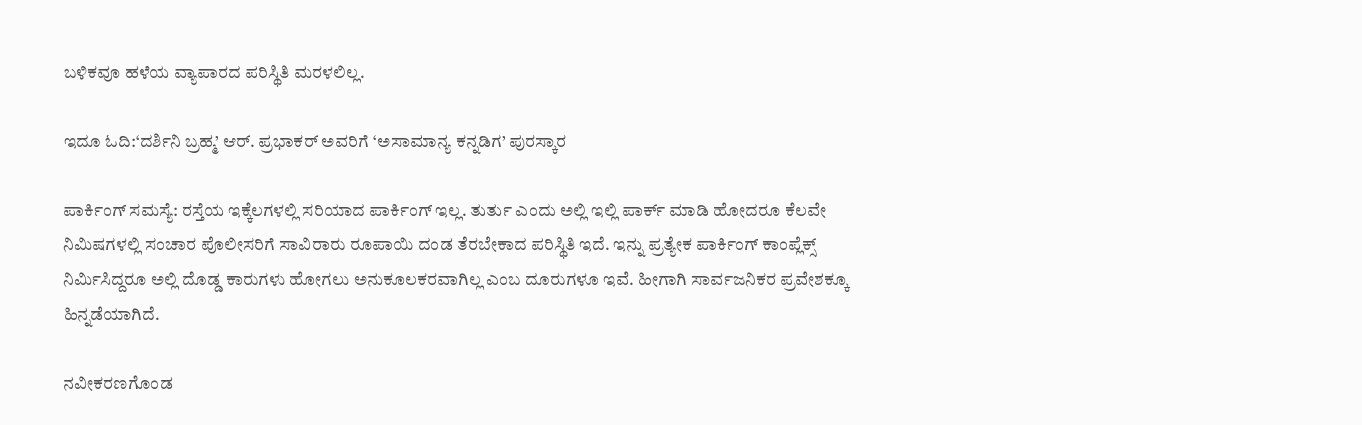ಬಳಿಕವೂ ಹಳೆಯ ವ್ಯಾಪಾರದ ಪರಿಸ್ಥಿತಿ ಮರಳಲಿಲ್ಲ.

ಇದೂ ಓದಿ:‘ದರ್ಶಿನಿ ಬ್ರಹ್ಮ’ ಆರ್. ಪ್ರಭಾಕರ್‌ ಅವರಿಗೆ ‘ಅಸಾಮಾನ್ಯ ಕನ್ನಡಿಗ’ ಪುರಸ್ಕಾರ

ಪಾರ್ಕಿಂಗ್‌ ಸಮಸ್ಯೆ: ರಸ್ತೆಯ ಇಕ್ಕೆಲಗಳಲ್ಲಿ ಸರಿಯಾದ ಪಾರ್ಕಿಂಗ್‌ ಇಲ್ಲ. ತುರ್ತು ಎಂದು ಅಲ್ಲಿ ಇಲ್ಲಿ ಪಾರ್ಕ್‌ ಮಾಡಿ ಹೋದರೂ ಕೆಲವೇ ನಿಮಿಷಗಳಲ್ಲಿ ಸಂಚಾರ ಪೊಲೀಸರಿಗೆ ಸಾವಿರಾರು ರೂಪಾಯಿ ದಂಡ ತೆರಬೇಕಾದ ಪರಿಸ್ಥಿತಿ ಇದೆ. ಇನ್ನು ಪ್ರತ್ಯೇಕ ಪಾರ್ಕಿಂಗ್‌ ಕಾಂಪ್ಲೆಕ್ಸ್‌ ನಿರ್ಮಿಸಿದ್ದರೂ ಅಲ್ಲಿ ದೊಡ್ಡ ಕಾರುಗಳು ಹೋಗಲು ಅನುಕೂಲಕರವಾಗಿಲ್ಲ ಎಂಬ ದೂರುಗಳೂ ಇವೆ. ಹೀಗಾಗಿ ಸಾರ್ವಜನಿಕರ ಪ್ರವೇಶಕ್ಕೂ ಹಿನ್ನಡೆಯಾಗಿದೆ.

ನವೀಕರಣಗೊಂಡ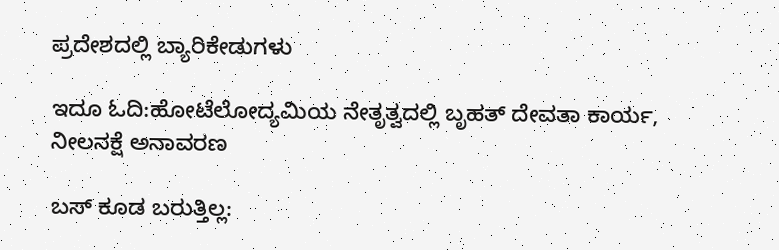ಪ್ರದೇಶದಲ್ಲಿ ಬ್ಯಾರಿಕೇಡುಗಳು

ಇದೂ ಓದಿ:ಹೋಟೆಲೋದ್ಯಮಿಯ ನೇತೃತ್ವದಲ್ಲಿ ಬೃಹತ್‌ ದೇವತಾ ಕಾರ್ಯ, ನೀಲನಕ್ಷೆ ಅನಾವರಣ

ಬಸ್‌ ಕೂಡ ಬರುತ್ತಿಲ್ಲ: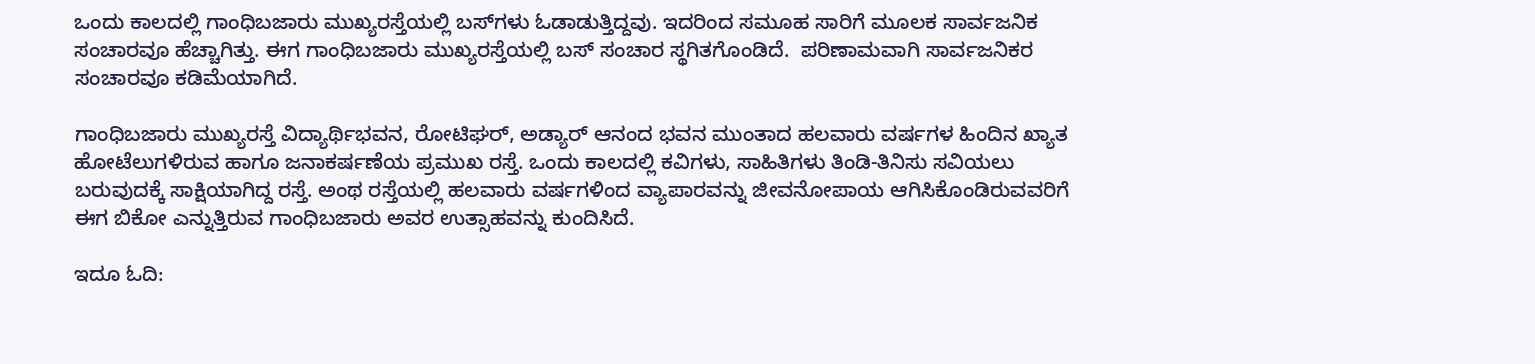ಒಂದು ಕಾಲದಲ್ಲಿ ಗಾಂಧಿಬಜಾರು ಮುಖ್ಯರಸ್ತೆಯಲ್ಲಿ ಬಸ್‌ಗಳು ಓಡಾಡುತ್ತಿದ್ದವು. ಇದರಿಂದ ಸಮೂಹ ಸಾರಿಗೆ ಮೂಲಕ ಸಾರ್ವಜನಿಕ ಸಂಚಾರವೂ ಹೆಚ್ಚಾಗಿತ್ತು. ಈಗ ಗಾಂಧಿಬಜಾರು ಮುಖ್ಯರಸ್ತೆಯಲ್ಲಿ ಬಸ್‌ ಸಂಚಾರ ಸ್ಥಗಿತಗೊಂಡಿದೆ.  ಪರಿಣಾಮವಾಗಿ ಸಾರ್ವಜನಿಕರ ಸಂಚಾರವೂ ಕಡಿಮೆಯಾಗಿದೆ.

ಗಾಂಧಿಬಜಾರು ಮುಖ್ಯರಸ್ತೆ ವಿದ್ಯಾರ್ಥಿಭವನ, ರೋಟಿಘರ್‌, ಅಡ್ಯಾರ್‌ ಆನಂದ ಭವನ ಮುಂತಾದ ಹಲವಾರು ವರ್ಷಗಳ ಹಿಂದಿನ ಖ್ಯಾತ ಹೋಟೆಲುಗಳಿರುವ ಹಾಗೂ ಜನಾಕರ್ಷಣೆಯ ಪ್ರಮುಖ ರಸ್ತೆ. ಒಂದು ಕಾಲದಲ್ಲಿ ಕವಿಗಳು, ಸಾಹಿತಿಗಳು ತಿಂಡಿ-ತಿನಿಸು ಸವಿಯಲು ಬರುವುದಕ್ಕೆ ಸಾಕ್ಷಿಯಾಗಿದ್ದ ರಸ್ತೆ. ಅಂಥ ರಸ್ತೆಯಲ್ಲಿ ಹಲವಾರು ವರ್ಷಗಳಿಂದ ವ್ಯಾಪಾರವನ್ನು ಜೀವನೋಪಾಯ ಆಗಿಸಿಕೊಂಡಿರುವವರಿಗೆ ಈಗ ಬಿಕೋ ಎನ್ನುತ್ತಿರುವ ಗಾಂಧಿಬಜಾರು ಅವರ ಉತ್ಸಾಹವನ್ನು ಕುಂದಿಸಿದೆ.

ಇದೂ ಓದಿ: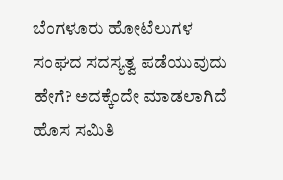ಬೆಂಗಳೂರು ಹೋಟೆಲುಗಳ ಸಂಘದ ಸದಸ್ಯತ್ವ ಪಡೆಯುವುದು ಹೇಗೆ? ಅದಕ್ಕೆಂದೇ ಮಾಡಲಾಗಿದೆ ಹೊಸ ಸಮಿತಿ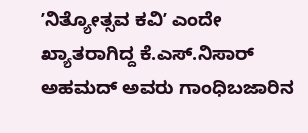ʼನಿತ್ಯೋತ್ಸವ ಕವಿʼ ಎಂದೇ ಖ್ಯಾತರಾಗಿದ್ದ ಕೆ.ಎಸ್.ನಿಸಾರ್‌ ಅಹಮದ್‌ ಅವರು ಗಾಂಧಿಬಜಾರಿನ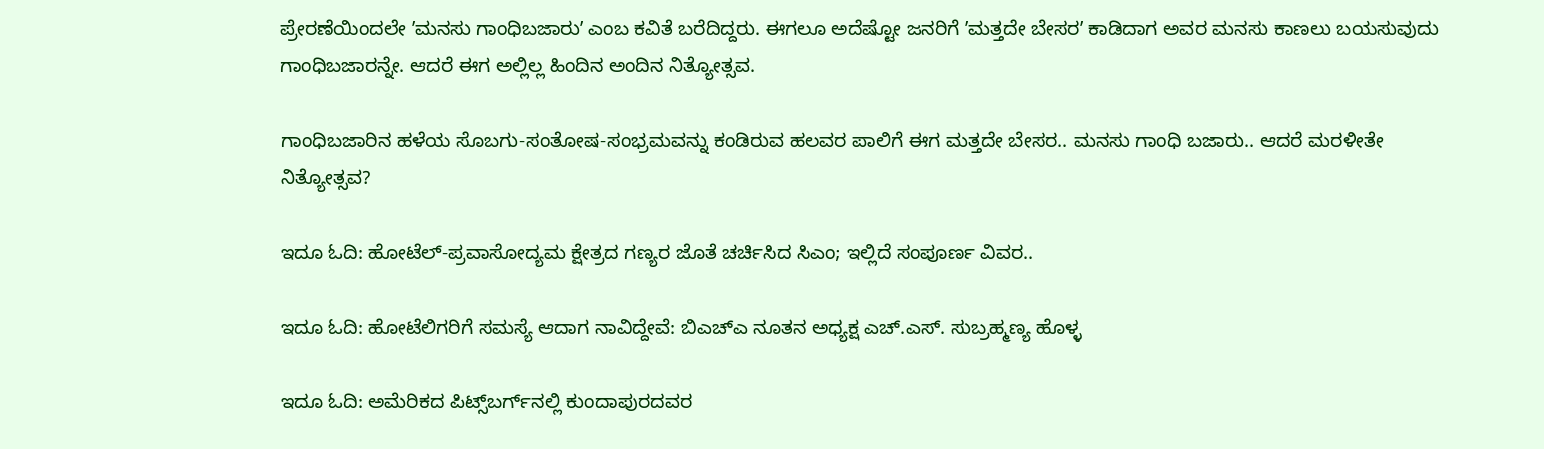ಪ್ರೇರಣೆಯಿಂದಲೇ ʼಮನಸು ಗಾಂಧಿಬಜಾರುʼ ಎಂಬ ಕವಿತೆ ಬರೆದಿದ್ದರು. ಈಗಲೂ ಅದೆಷ್ಟೋ ಜನರಿಗೆ ʼಮತ್ತದೇ ಬೇಸರʼ ಕಾಡಿದಾಗ ಅವರ ಮನಸು ಕಾಣಲು ಬಯಸುವುದು ಗಾಂಧಿಬಜಾರನ್ನೇ. ಆದರೆ ಈಗ ಅಲ್ಲಿಲ್ಲ ಹಿಂದಿನ ಅಂದಿನ ನಿತ್ಯೋತ್ಸವ.

ಗಾಂಧಿಬಜಾರಿನ ಹಳೆಯ ಸೊಬಗು-ಸಂತೋಷ-ಸಂಭ್ರಮವನ್ನು ಕಂಡಿರುವ ಹಲವರ ಪಾಲಿಗೆ ಈಗ ಮತ್ತದೇ ಬೇಸರ.. ಮನಸು ಗಾಂಧಿ ಬಜಾರು.. ಆದರೆ ಮರಳೀತೇ ನಿತ್ಯೋತ್ಸವ?

ಇದೂ ಓದಿ: ಹೋಟೆಲ್-ಪ್ರವಾಸೋದ್ಯಮ ಕ್ಷೇತ್ರದ ಗಣ್ಯರ ಜೊತೆ ಚರ್ಚಿಸಿದ ಸಿಎಂ; ಇಲ್ಲಿದೆ ಸಂಪೂರ್ಣ ವಿವರ..

ಇದೂ ಓದಿ: ಹೋಟೆಲಿಗರಿಗೆ ಸಮಸ್ಯೆ ಆದಾಗ ನಾವಿದ್ದೇವೆ: ಬಿಎಚ್‌ಎ ನೂತನ ಅಧ್ಯಕ್ಷ ಎಚ್‌.ಎಸ್. ಸುಬ್ರಹ್ಮಣ್ಯ ಹೊಳ್ಳ

ಇದೂ ಓದಿ: ಅಮೆರಿಕದ ಪಿಟ್ಸ್‌ಬರ್ಗ್‌ನಲ್ಲಿ ಕುಂದಾಪುರದವರ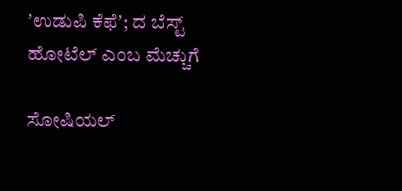ʼಉಡುಪಿ ಕೆಫೆʼ; ದ ಬೆಸ್ಟ್‌ ಹೋಟೆಲ್‌ ಎಂಬ ಮೆಚ್ಚುಗೆ

ಸೋಷಿಯಲ್‌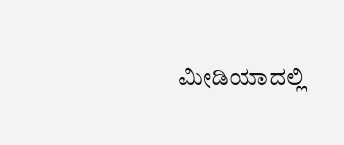ಮೀಡಿಯಾದಲ್ಲಿ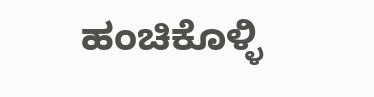ಹಂಚಿಕೊಳ್ಳಿ